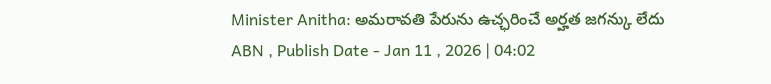Minister Anitha: అమరావతి పేరును ఉచ్ఛరించే అర్హత జగన్కు లేదు
ABN , Publish Date - Jan 11 , 2026 | 04:02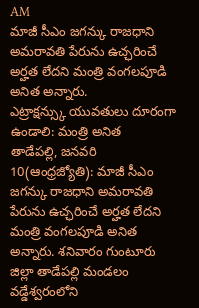AM
మాజీ సీఎం జగన్కు రాజధాని అమరావతి పేరును ఉచ్ఛరించే అర్హత లేదని మంత్రి వంగలపూడి అనిత అన్నారు.
ఎట్రాక్షన్స్కు యువతులు దూరంగా ఉండాలి: మంత్రి అనిత
తాడేపల్లి, జనవరి 10(ఆంధ్రజ్యోతి): మాజీ సీఎం జగన్కు రాజధాని అమరావతి పేరును ఉచ్ఛరించే అర్హత లేదని మంత్రి వంగలపూడి అనిత అన్నారు. శనివారం గుంటూరు జిల్లా తాడేపల్లి మండలం వడ్డేశ్వరంలోని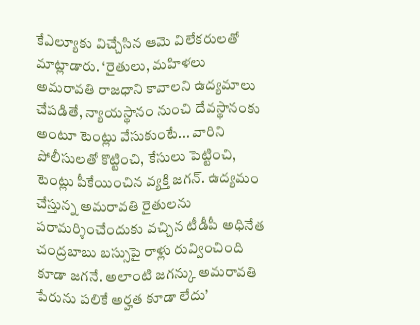కేఎల్యూకు విచ్చేసిన ఆమె విలేకరులతో మాట్లాడారు. ‘రైతులు, మహిళలు అమరావతి రాజధాని కావాలని ఉద్యమాలు చేపడితే, న్యాయస్థానం నుంచి దేవస్థానంకు అంటూ టెంట్లు వేసుకుంటే... వారిని పోలీసులతో కొట్టించి, కేసులు పెట్టించి, టెంట్లు పీకేయించిన వ్యక్తి జగన్. ఉద్యమం చేస్తున్న అమరావతి రైతులను పరామర్శించేందుకు వచ్చిన టీడీపీ అధినేత చంద్రబాబు బస్సుపై రాళ్లు రువ్వించింది కూడా జగనే. అలాంటి జగన్కు అమరావతి పేరును పలికే అర్హత కూడా లేదు’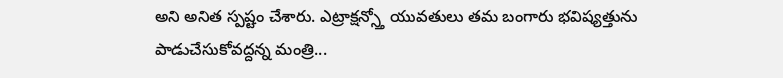అని అనిత స్పష్టం చేశారు. ఎట్రాక్షన్స్తో యువతులు తమ బంగారు భవిష్యత్తును పాడుచేసుకోవద్దన్న మంత్రి...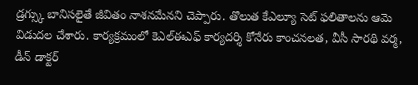డ్రగ్స్కు బానిసలైతే జీవితం నాశనమేనని చెప్పారు. తొలుత కేఎల్యూ సెట్ ఫలితాలను ఆమె విడుదల చేశారు. కార్యక్రమంలో కెఎల్ఈఎఫ్ కార్యదర్శి కోనేరు కాంచనలత, వీసీ సారథి వర్మ, డీన్ డాక్టర్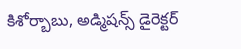కిశోర్బాబు, అడ్మిషన్స్ డైరెక్టర్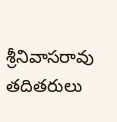శ్రీనివాసరావు తదితరులు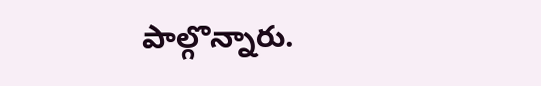పాల్గొన్నారు.